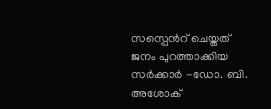സസ്പെന്‍റ് ചെയ്തത് ജനം പുറത്താക്കിയ സർക്കാർ -ഡോ. ബി. അശോക്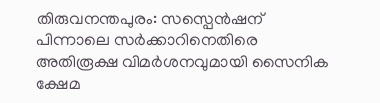തിരുവനന്തപുരം: സസ്പെൻഷന് പിന്നാലെ സർക്കാറിനെതിരെ അതിരൂക്ഷ വിമർശനവുമായി സൈനിക ക്ഷേമ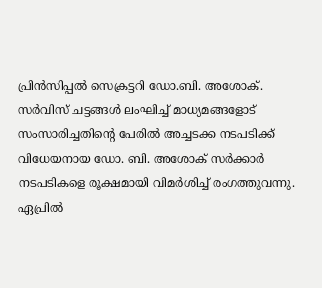പ്രിൻസിപ്പൽ സെക്രട്ടറി ഡോ.ബി. അശോക്. സർവിസ് ചട്ടങ്ങൾ ലംഘിച്ച് മാധ്യമങ്ങളോട് സംസാരിച്ചതിന്റെ പേരിൽ അച്ചടക്ക നടപടിക്ക് വിധേയനായ ഡോ. ബി. അശോക് സർക്കാർ നടപടികളെ രൂക്ഷമായി വിമർശിച്ച് രംഗത്തുവന്നു. ഏപ്രിൽ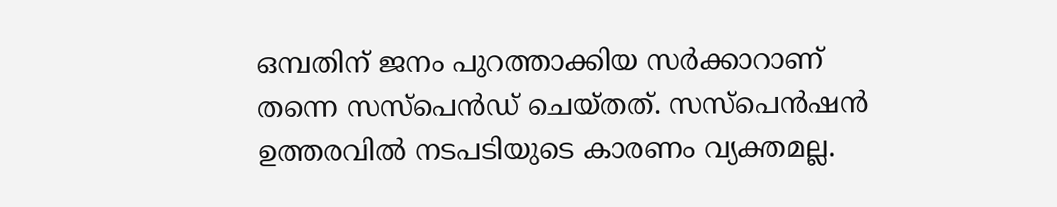ഒമ്പതിന് ജനം പുറത്താക്കിയ സർക്കാറാണ് തന്നെ സസ്പെൻഡ് ചെയ്തത്. സസ്പെൻഷൻ ഉത്തരവിൽ നടപടിയുടെ കാരണം വ്യക്തമല്ല.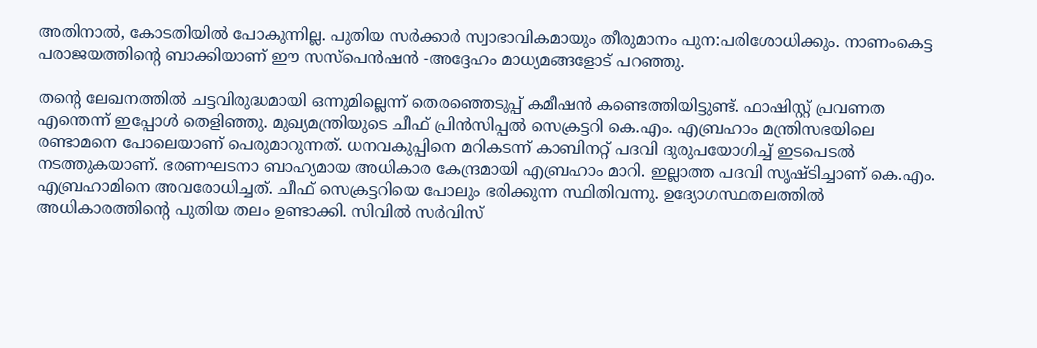അതിനാൽ, കോടതിയിൽ പോകുന്നില്ല. പുതിയ സർക്കാർ സ്വാഭാവികമായും തീരുമാനം പുന:പരിശോധിക്കും. നാണംകെട്ട പരാജയത്തിന്റെ ബാക്കിയാണ് ഈ സസ്പെൻഷൻ -അദ്ദേഹം മാധ്യമങ്ങളോട് പറഞ്ഞു.

തന്‍റെ ലേഖനത്തിൽ ചട്ടവിരുദ്ധമായി ഒന്നുമില്ലെന്ന് തെരഞ്ഞെടുപ്പ് കമീഷൻ കണ്ടെത്തിയിട്ടുണ്ട്. ഫാഷിസ്റ്റ് പ്രവണത എന്തെന്ന് ഇപ്പോൾ തെളിഞ്ഞു. മുഖ്യമന്ത്രിയുടെ ചീഫ് പ്രിൻസിപ്പൽ സെക്രട്ടറി കെ.എം. എബ്രഹാം മന്ത്രിസഭയിലെ രണ്ടാമനെ പോലെയാണ് പെരുമാറുന്നത്. ധനവകുപ്പിനെ മറികടന്ന് കാബിനറ്റ് പദവി ദുരുപയോഗിച്ച് ഇടപെടൽ നടത്തുകയാണ്. ഭരണഘടനാ ബാഹ്യമായ അധികാര കേന്ദ്രമായി എബ്രഹാം മാറി. ഇല്ലാത്ത പദവി സൃഷ്ടിച്ചാണ് കെ.എം. എബ്രഹാമിനെ അവരോധിച്ചത്. ചീഫ് സെക്രട്ടറിയെ പോലും ഭരിക്കുന്ന സ്ഥിതിവന്നു. ഉദ്യോഗസ്ഥതലത്തിൽ അധികാരത്തിന്റെ പുതിയ തലം ഉണ്ടാക്കി. സിവിൽ സർവിസ്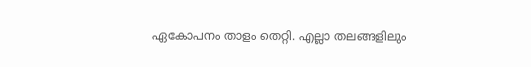ഏകോപനം താളം തെറ്റി. എല്ലാ തലങ്ങളിലും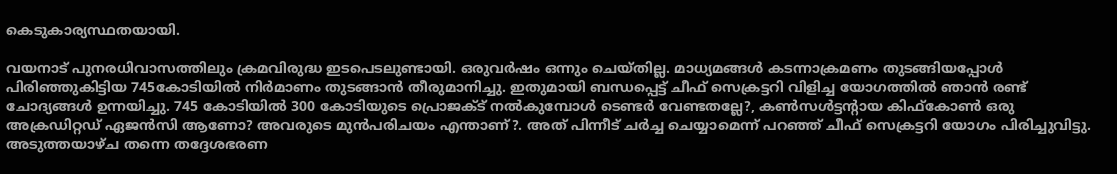കെടുകാര്യസ്ഥതയായി.

വയനാട് പുനരധിവാസത്തിലും ക്രമവിരുദ്ധ ഇടപെടലുണ്ടായി. ഒരുവർഷം ഒന്നും ചെയ്തില്ല. മാധ്യമങ്ങൾ കടന്നാക്രമണം തുടങ്ങിയപ്പോൾ പിരിഞ്ഞുകിട്ടിയ 745കോടിയിൽ നിർമാണം തുടങ്ങാൻ തീരുമാനിച്ചു. ഇതുമായി ബന്ധപ്പെട്ട് ചീഫ് സെക്രട്ടറി വിളിച്ച യോഗത്തിൽ ഞാൻ രണ്ട് ചോദ്യങ്ങൾ ഉന്നയിച്ചു. 745 കോടിയിൽ 300 കോടിയുടെ പ്രൊജക്ട് നൽകുമ്പോൾ ടെണ്ടർ വേണ്ടതല്ലേ?, കൺസൾട്ടന്‍റായ കിഫ്കോൺ ഒരു അക്രഡിറ്റഡ് ഏജൻസി ആണോ? അവരുടെ മുൻപരിചയം എന്താണ്?. അത് പിന്നീട് ചർച്ച ചെയ്യാമെന്ന് പറഞ്ഞ് ചീഫ് സെക്രട്ടറി യോഗം പിരിച്ചുവിട്ടു. അടുത്തയാഴ്ച തന്നെ തദ്ദേശഭരണ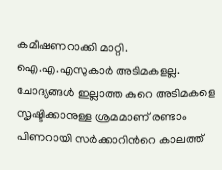കമീഷണറാക്കി മാറ്റി. ഐ.എ.എസുകാർ അടിമകളല്ല. ചോദ്യങ്ങൾ ഇല്ലാത്ത കുറെ അടിമകളെ സൃഷ്ടിക്കാനുള്ള ശ്രമമാണ് രണ്ടാം പിണറായി സർക്കാറിന്‍റെ കാലത്ത്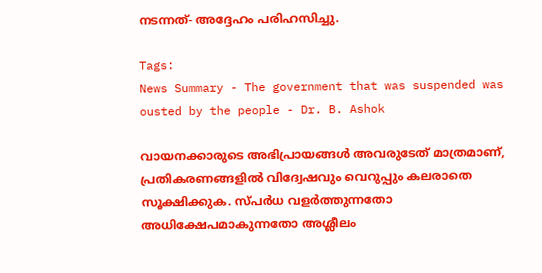നടന്നത്- അദ്ദേഹം പരിഹസിച്ചു.

Tags:
News Summary - The government that was suspended was ousted by the people - Dr. B. Ashok

വായനക്കാരുടെ അഭിപ്രായങ്ങള്‍ അവരുടേത് മാത്രമാണ്, പ്രതികരണങ്ങളിൽ വിദ്വേഷവും വെറുപ്പും കലരാതെ സൂക്ഷിക്കുക. സ്പർധ വളർത്തുന്നതോ അധിക്ഷേപമാകുന്നതോ അശ്ലീലം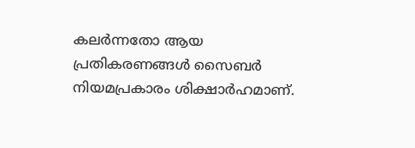കലർന്നതോ ആയ പ്രതികരണങ്ങൾ സൈബർ നിയമപ്രകാരം ശിക്ഷാർഹമാണ്.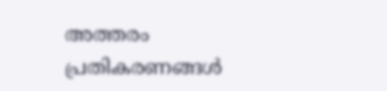അത്തരം പ്രതികരണങ്ങൾ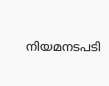നിയമനടപടി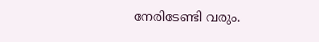നേരിടേണ്ടി വരും.